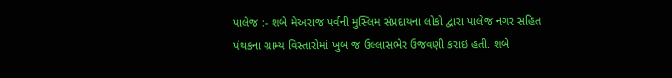પાલેજ :- શબે મેઅરાજ પર્વની મુસ્લિમ સંપ્રદાયના લોકો દ્વારા પાલેજ નગર સહિત પંથકના ગ્રામ્ય વિસ્તારોમાં ખુબ જ ઉલ્લાસભેર ઉજવણી કરાઇ હતી. શબે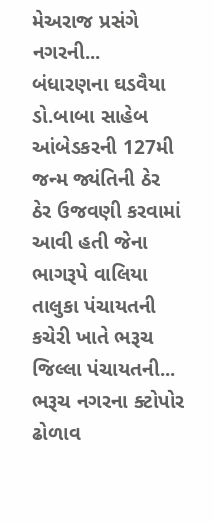મેઅરાજ પ્રસંગે નગરની...
બંધારણના ઘડવૈયા ડો.બાબા સાહેબ આંબેડકરની 127મી જન્મ જ્યંતિની ઠેર ઠેર ઉજવણી કરવામાં આવી હતી જેના ભાગરૂપે વાલિયા તાલુકા પંચાયતની કચેરી ખાતે ભરૂચ જિલ્લા પંચાયતની...
ભરૂચ નગરના ક્ટોપોર ઢોળાવ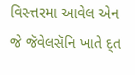વિસ્ત્તરમા આવેલ એન જે જૅવેલસૅનિ ખાતે દ્ત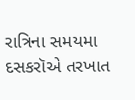રાત્રિના સમયમા દસકરૉએ તરખાત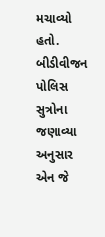મચાવ્યો હતો. બીડીવીજન પોલિસ સુત્રોના જણાવ્યા અનુસાર એન જે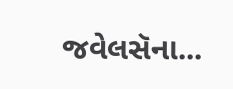જવેલસૅના...